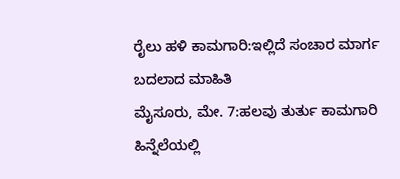ರೈಲು ಹಳಿ ಕಾಮಗಾರಿ:ಇಲ್ಲಿದೆ ಸಂಚಾರ ಮಾರ್ಗ ಬದಲಾದ ಮಾಹಿತಿ
ಮೈಸೂರು, ಮೇ. 7:ಹಲವು ತುರ್ತು ಕಾಮಗಾರಿ ಹಿನ್ನೆಲೆಯಲ್ಲಿ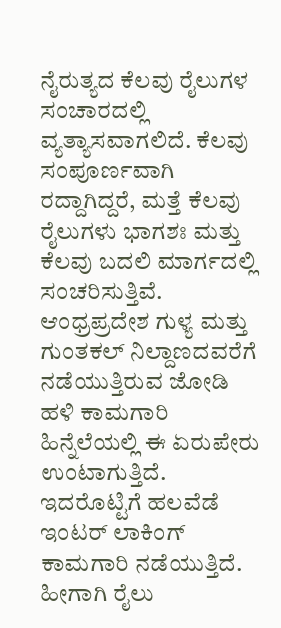ನೈರುತ್ಯದ ಕೆಲವು ರೈಲುಗಳ ಸಂಚಾರದಲ್ಲಿ ವ್ಯತ್ಯಾಸವಾಗಲಿದೆ. ಕೆಲವು ಸಂಪೂರ್ಣವಾಗಿ ರದ್ದಾಗಿದ್ದರೆ, ಮತ್ತೆ ಕೆಲವು ರೈಲುಗಳು ಭಾಗಶಃ ಮತ್ತು ಕೆಲವು ಬದಲಿ ಮಾರ್ಗದಲ್ಲಿ ಸಂಚರಿಸುತ್ತಿವೆ.
ಆಂಧ್ರಪ್ರದೇಶ ಗುಳ್ಯ ಮತ್ತು ಗುಂತಕಲ್ ನಿಲ್ದಾಣದವರೆಗೆ ನಡೆಯುತ್ತಿರುವ ಜೋಡಿ ಹಳಿ ಕಾಮಗಾರಿ ಹಿನ್ನೆಲೆಯಲ್ಲಿ ಈ ಏರುಪೇರು ಉಂಟಾಗುತ್ತಿದೆ. ಇದರೊಟ್ಟಿಗೆ ಹಲವೆಡೆ ಇಂಟರ್ ಲಾಕಿಂಗ್ ಕಾಮಗಾರಿ ನಡೆಯುತ್ತಿದೆ. ಹೀಗಾಗಿ ರೈಲು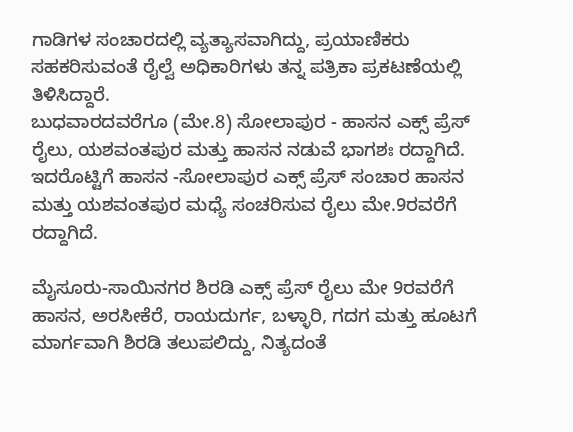ಗಾಡಿಗಳ ಸಂಚಾರದಲ್ಲಿ ವ್ಯತ್ಯಾಸವಾಗಿದ್ದು, ಪ್ರಯಾಣಿಕರು ಸಹಕರಿಸುವಂತೆ ರೈಲ್ವೆ ಅಧಿಕಾರಿಗಳು ತನ್ನ ಪತ್ರಿಕಾ ಪ್ರಕಟಣೆಯಲ್ಲಿ ತಿಳಿಸಿದ್ದಾರೆ.
ಬುಧವಾರದವರೆಗೂ (ಮೇ.8) ಸೋಲಾಪುರ - ಹಾಸನ ಎಕ್ಸ್ ಪ್ರೆಸ್ ರೈಲು, ಯಶವಂತಪುರ ಮತ್ತು ಹಾಸನ ನಡುವೆ ಭಾಗಶಃ ರದ್ದಾಗಿದೆ. ಇದರೊಟ್ಟಿಗೆ ಹಾಸನ -ಸೋಲಾಪುರ ಎಕ್ಸ್ ಪ್ರೆಸ್ ಸಂಚಾರ ಹಾಸನ ಮತ್ತು ಯಶವಂತಪುರ ಮಧ್ಯೆ ಸಂಚರಿಸುವ ರೈಲು ಮೇ.9ರವರೆಗೆ ರದ್ದಾಗಿದೆ.

ಮೈಸೂರು-ಸಾಯಿನಗರ ಶಿರಡಿ ಎಕ್ಸ್ ಪ್ರೆಸ್ ರೈಲು ಮೇ 9ರವರೆಗೆ ಹಾಸನ, ಅರಸೀಕೆರೆ, ರಾಯದುರ್ಗ, ಬಳ್ಳಾರಿ, ಗದಗ ಮತ್ತು ಹೂಟಗೆ ಮಾರ್ಗವಾಗಿ ಶಿರಡಿ ತಲುಪಲಿದ್ದು, ನಿತ್ಯದಂತೆ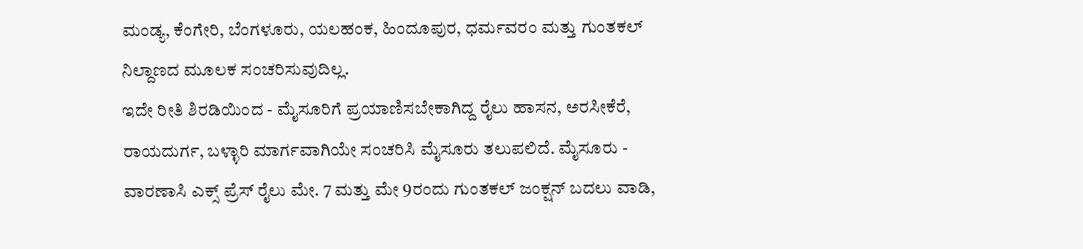ಮಂಡ್ಯ, ಕೆಂಗೇರಿ, ಬೆಂಗಳೂರು, ಯಲಹಂಕ, ಹಿಂದೂಪುರ, ಧರ್ಮವರಂ ಮತ್ತು ಗುಂತಕಲ್ ನಿಲ್ದಾಣದ ಮೂಲಕ ಸಂಚರಿಸುವುದಿಲ್ಲ.
ಇದೇ ರೀತಿ ಶಿರಡಿಯಿಂದ - ಮೈಸೂರಿಗೆ ಪ್ರಯಾಣಿಸಬೇಕಾಗಿದ್ದ ರೈಲು ಹಾಸನ, ಅರಸೀಕೆರೆ, ರಾಯದುರ್ಗ, ಬಳ್ಳಾರಿ ಮಾರ್ಗವಾಗಿಯೇ ಸಂಚರಿಸಿ ಮೈಸೂರು ತಲುಪಲಿದೆ. ಮೈಸೂರು - ವಾರಣಾಸಿ ಎಕ್ಸ್ ಪ್ರೆಸ್ ರೈಲು ಮೇ. 7 ಮತ್ತು ಮೇ 9ರಂದು ಗುಂತಕಲ್ ಜಂಕ್ಷನ್ ಬದಲು ವಾಡಿ,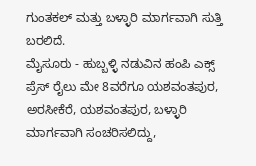ಗುಂತಕಲ್ ಮತ್ತು ಬಳ್ಳಾರಿ ಮಾರ್ಗವಾಗಿ ಸುತ್ತಿ ಬರಲಿದೆ.
ಮೈಸೂರು - ಹುಬ್ಬಳ್ಳಿ ನಡುವಿನ ಹಂಪಿ ಎಕ್ಸ್ ಪ್ರೆಸ್ ರೈಲು ಮೇ 8ವರೆಗೂ ಯಶವಂತಪುರ, ಅರಸೀಕೆರೆ, ಯಶವಂತಪುರ, ಬಳ್ಳಾರಿ ಮಾರ್ಗವಾಗಿ ಸಂಚರಿಸಲಿದ್ದು,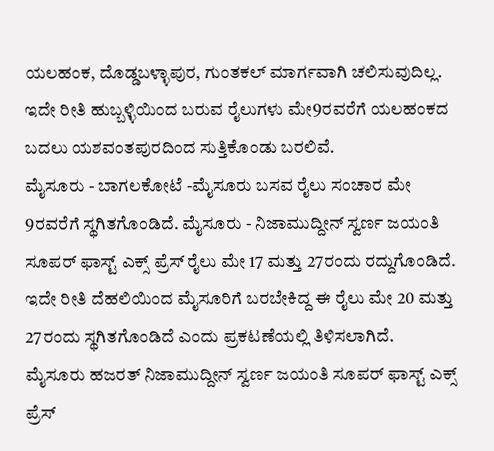ಯಲಹಂಕ, ದೊಡ್ಡಬಳ್ಳಾಪುರ, ಗುಂತಕಲ್ ಮಾರ್ಗವಾಗಿ ಚಲಿಸುವುದಿಲ್ಲ. ಇದೇ ರೀತಿ ಹುಬ್ಬಳ್ಳಿಯಿಂದ ಬರುವ ರೈಲುಗಳು ಮೇ9ರವರೆಗೆ ಯಲಹಂಕದ ಬದಲು ಯಶವಂತಪುರದಿಂದ ಸುತ್ತಿಕೊಂಡು ಬರಲಿವೆ.
ಮೈಸೂರು - ಬಾಗಲಕೋಟೆ -ಮೈಸೂರು ಬಸವ ರೈಲು ಸಂಚಾರ ಮೇ 9ರವರೆಗೆ ಸ್ಥಗಿತಗೊಂಡಿದೆ. ಮೈಸೂರು - ನಿಜಾಮುದ್ದೀನ್ ಸ್ವರ್ಣ ಜಯಂತಿ ಸೂಪರ್ ಫಾಸ್ಟ್ ಎಕ್ಸ್ ಪ್ರೆಸ್ ರೈಲು ಮೇ 17 ಮತ್ತು 27ರಂದು ರದ್ದುಗೊಂಡಿದೆ. ಇದೇ ರೀತಿ ದೆಹಲಿಯಿಂದ ಮೈಸೂರಿಗೆ ಬರಬೇಕಿದ್ದ ಈ ರೈಲು ಮೇ 20 ಮತ್ತು 27ರಂದು ಸ್ಥಗಿತಗೊಂಡಿದೆ ಎಂದು ಪ್ರಕಟಣೆಯಲ್ಲಿ ತಿಳಿಸಲಾಗಿದೆ.
ಮೈಸೂರು ಹಜರತ್ ನಿಜಾಮುದ್ದೀನ್ ಸ್ವರ್ಣ ಜಯಂತಿ ಸೂಪರ್ ಫಾಸ್ಟ್ ಎಕ್ಸ್ ಪ್ರೆಸ್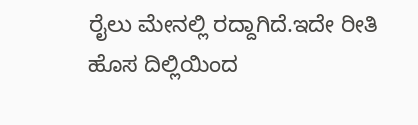ರೈಲು ಮೇನಲ್ಲಿ ರದ್ದಾಗಿದೆ.ಇದೇ ರೀತಿ ಹೊಸ ದಿಲ್ಲಿಯಿಂದ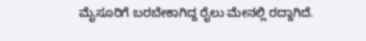ಮೈಸೂರಿಗೆ ಬರಬೇಕಾಗಿದ್ದ ರೈಲು ಮೇನಲ್ಲಿ ರದ್ದಾಗಿದೆ.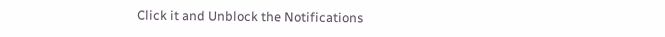Click it and Unblock the Notifications